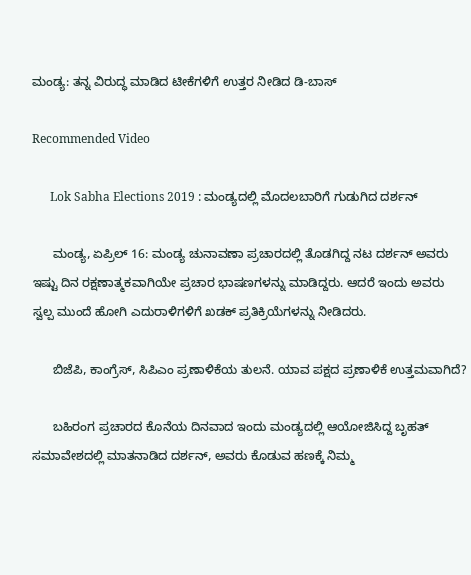ಮಂಡ್ಯ: ತನ್ನ ವಿರುದ್ಧ ಮಾಡಿದ ಟೀಕೆಗಳಿಗೆ ಉತ್ತರ ನೀಡಿದ ಡಿ-ಬಾಸ್

Recommended Video

      Lok Sabha Elections 2019 : ಮಂಡ್ಯದಲ್ಲಿ ಮೊದಲಬಾರಿಗೆ ಗುಡುಗಿದ ದರ್ಶನ್

      ಮಂಡ್ಯ, ಏಪ್ರಿಲ್ 16: ಮಂಡ್ಯ ಚುನಾವಣಾ ಪ್ರಚಾರದಲ್ಲಿ ತೊಡಗಿದ್ದ ನಟ ದರ್ಶನ್ ಅವರು ಇಷ್ಟು ದಿನ ರಕ್ಷಣಾತ್ಮಕವಾಗಿಯೇ ಪ್ರಚಾರ ಭಾಷಣಗಳನ್ನು ಮಾಡಿದ್ದರು. ಆದರೆ ಇಂದು ಅವರು ಸ್ವಲ್ಪ ಮುಂದೆ ಹೋಗಿ ಎದುರಾಳಿಗಳಿಗೆ ಖಡಕ್ ಪ್ರತಿಕ್ರಿಯೆಗಳನ್ನು ನೀಡಿದರು.

      ಬಿಜೆಪಿ, ಕಾಂಗ್ರೆಸ್, ಸಿಪಿಎಂ ಪ್ರಣಾಳಿಕೆಯ ತುಲನೆ. ಯಾವ ಪಕ್ಷದ ಪ್ರಣಾಳಿಕೆ ಉತ್ತಮವಾಗಿದೆ?

      ಬಹಿರಂಗ ಪ್ರಚಾರದ ಕೊನೆಯ ದಿನವಾದ ಇಂದು ಮಂಡ್ಯದಲ್ಲಿ ಆಯೋಜಿಸಿದ್ದ ಬೃಹತ್ ಸಮಾವೇಶದಲ್ಲಿ ಮಾತನಾಡಿದ ದರ್ಶನ್, ಅವರು ಕೊಡುವ ಹಣಕ್ಕೆ ನಿಮ್ಮ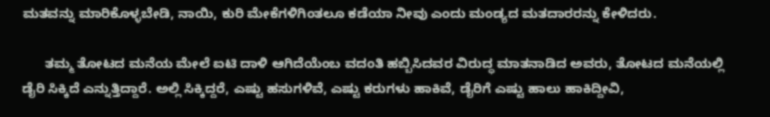ಮತವನ್ನು ಮಾರಿಕೊಳ್ಳಬೇಡಿ, ನಾಯಿ, ಕುರಿ ಮೇಕೆಗಳಿಗಿಂತಲೂ ಕಡೆಯಾ ನೀವು ಎಂದು ಮಂಡ್ಯದ ಮತದಾರರನ್ನು ಕೇಳಿದರು.

      ತಮ್ಮ ತೋಟದ ಮನೆಯ ಮೇಲೆ ಐಟಿ ದಾಳಿ ಆಗಿದೆಯೆಂಬ ವದಂತಿ ಹಬ್ಬಿಸಿದವರ ವಿರುದ್ಧ ಮಾತನಾಡಿದ ಅವರು, ತೋಟದ ಮನೆಯಲ್ಲಿ ಡೈರಿ ಸಿಕ್ಕಿದೆ ಎನ್ನುತ್ತಿದ್ದಾರೆ. ಅಲ್ಲಿ ಸಿಕ್ಕಿದ್ದರೆ, ಎಷ್ಟು ಹಸುಗಳಿವೆ, ಎಷ್ಟು ಕರುಗಳು ಹಾಕಿವೆ, ಡೈರಿಗೆ ಎಷ್ಟು ಹಾಲು ಹಾಕಿದ್ದೀವಿ,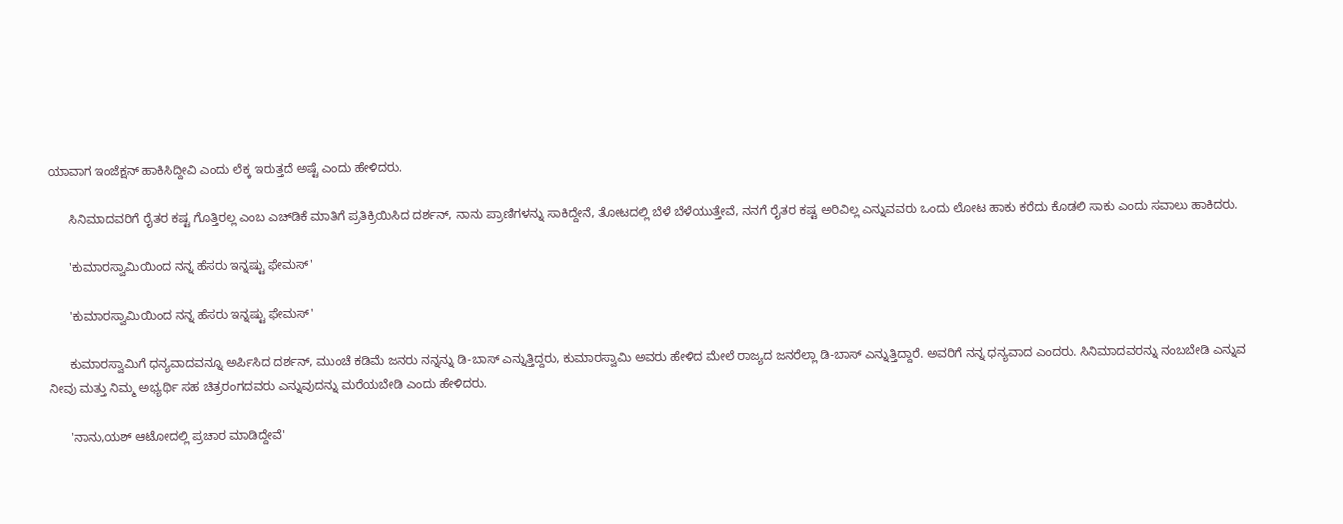ಯಾವಾಗ ಇಂಜೆಕ್ಷನ್ ಹಾಕಿಸಿದ್ದೀವಿ ಎಂದು ಲೆಕ್ಕ ಇರುತ್ತದೆ ಅಷ್ಟೆ ಎಂದು ಹೇಳಿದರು.

      ಸಿನಿಮಾದವರಿಗೆ ರೈತರ ಕಷ್ಟ ಗೊತ್ತಿರಲ್ಲ ಎಂಬ ಎಚ್‌ಡಿಕೆ ಮಾತಿಗೆ ಪ್ರತಿಕ್ರಿಯಿಸಿದ ದರ್ಶನ್, ನಾನು ಪ್ರಾಣಿಗಳನ್ನು ಸಾಕಿದ್ದೇನೆ, ತೋಟದಲ್ಲಿ ಬೆಳೆ ಬೆಳೆಯುತ್ತೇವೆ, ನನಗೆ ರೈತರ ಕಷ್ಟ ಅರಿವಿಲ್ಲ ಎನ್ನುವವರು ಒಂದು ಲೋಟ ಹಾಕು ಕರೆದು ಕೊಡಲಿ ಸಾಕು ಎಂದು ಸವಾಲು ಹಾಕಿದರು.

      'ಕುಮಾರಸ್ವಾಮಿಯಿಂದ ನನ್ನ ಹೆಸರು ಇನ್ನಷ್ಟು ಫೇಮಸ್'

      'ಕುಮಾರಸ್ವಾಮಿಯಿಂದ ನನ್ನ ಹೆಸರು ಇನ್ನಷ್ಟು ಫೇಮಸ್'

      ಕುಮಾರಸ್ವಾಮಿಗೆ ಧನ್ಯವಾದವನ್ನೂ ಅರ್ಪಿಸಿದ ದರ್ಶನ್, ಮುಂಚೆ ಕಡಿಮೆ ಜನರು ನನ್ನನ್ನು ಡಿ-ಬಾಸ್ ಎನ್ನುತ್ತಿದ್ದರು, ಕುಮಾರಸ್ವಾಮಿ ಅವರು ಹೇಳಿದ ಮೇಲೆ ರಾಜ್ಯದ ಜನರೆಲ್ಲಾ ಡಿ-ಬಾಸ್ ಎನ್ನುತ್ತಿದ್ದಾರೆ. ಅವರಿಗೆ ನನ್ನ ಧನ್ಯವಾದ ಎಂದರು. ಸಿನಿಮಾದವರನ್ನು ನಂಬಬೇಡಿ ಎನ್ನುವ ನೀವು ಮತ್ತು ನಿಮ್ಮ ಅಭ್ಯರ್ಥಿ ಸಹ ಚಿತ್ರರಂಗದವರು ಎನ್ನುವುದನ್ನು ಮರೆಯಬೇಡಿ ಎಂದು ಹೇಳಿದರು.

      'ನಾನು,ಯಶ್ ಆಟೋದಲ್ಲಿ ಪ್ರಚಾರ ಮಾಡಿದ್ದೇವೆ'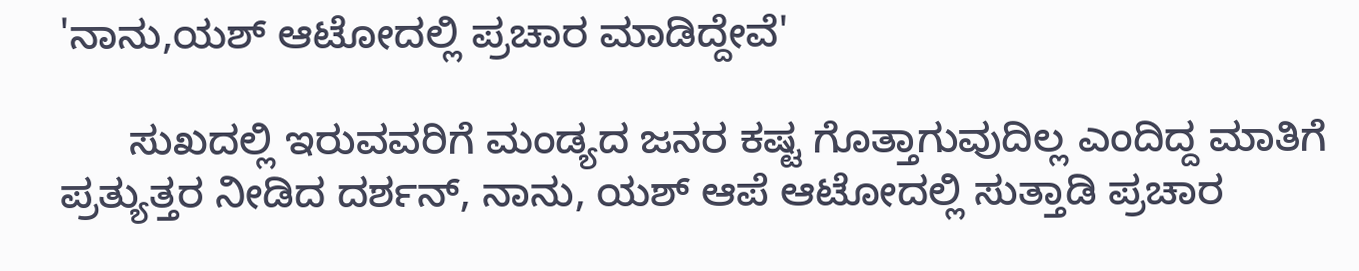'ನಾನು,ಯಶ್ ಆಟೋದಲ್ಲಿ ಪ್ರಚಾರ ಮಾಡಿದ್ದೇವೆ'

      ಸುಖದಲ್ಲಿ ಇರುವವರಿಗೆ ಮಂಡ್ಯದ ಜನರ ಕಷ್ಟ ಗೊತ್ತಾಗುವುದಿಲ್ಲ ಎಂದಿದ್ದ ಮಾತಿಗೆ ಪ್ರತ್ಯುತ್ತರ ನೀಡಿದ ದರ್ಶನ್, ನಾನು, ಯಶ್ ಆಪೆ ಆಟೋದಲ್ಲಿ ಸುತ್ತಾಡಿ ಪ್ರಚಾರ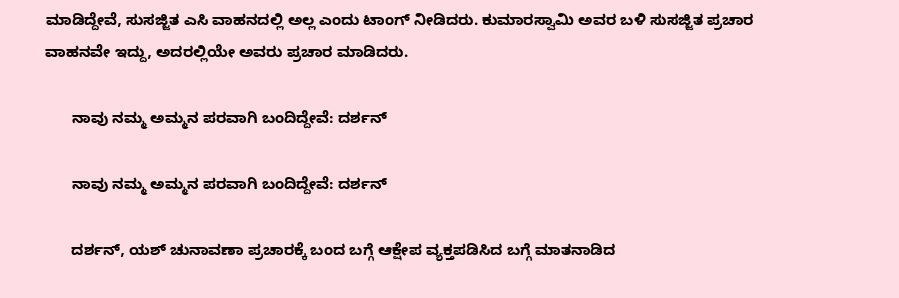ಮಾಡಿದ್ದೇವೆ, ಸುಸಜ್ಜಿತ ಎಸಿ ವಾಹನದಲ್ಲಿ ಅಲ್ಲ ಎಂದು ಟಾಂಗ್ ನೀಡಿದರು. ಕುಮಾರಸ್ವಾಮಿ ಅವರ ಬಳಿ ಸುಸಜ್ಜಿತ ಪ್ರಚಾರ ವಾಹನವೇ ಇದ್ದು, ಅದರಲ್ಲಿಯೇ ಅವರು ಪ್ರಚಾರ ಮಾಡಿದರು.

      ನಾವು ನಮ್ಮ ಅಮ್ಮನ ಪರವಾಗಿ ಬಂದಿದ್ದೇವೆ: ದರ್ಶನ್

      ನಾವು ನಮ್ಮ ಅಮ್ಮನ ಪರವಾಗಿ ಬಂದಿದ್ದೇವೆ: ದರ್ಶನ್

      ದರ್ಶನ್, ಯಶ್ ಚುನಾವಣಾ ಪ್ರಚಾರಕ್ಕೆ ಬಂದ ಬಗ್ಗೆ ಆಕ್ಷೇಪ ವ್ಯಕ್ತಪಡಿಸಿದ ಬಗ್ಗೆ ಮಾತನಾಡಿದ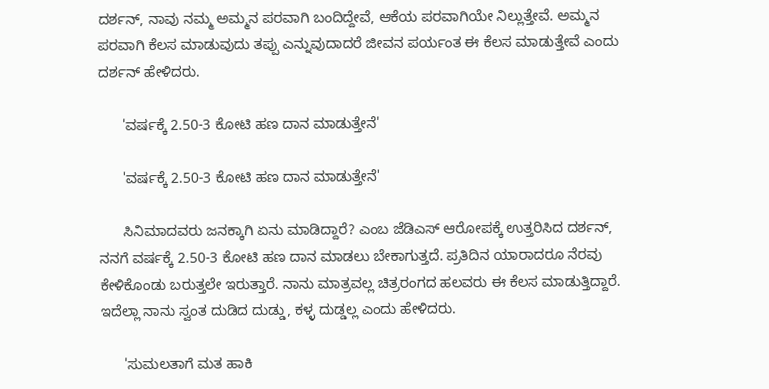ದರ್ಶನ್, ನಾವು ನಮ್ಮ ಅಮ್ಮನ ಪರವಾಗಿ ಬಂದಿದ್ದೇವೆ, ಆಕೆಯ ಪರವಾಗಿಯೇ ನಿಲ್ಲುತ್ತೇವೆ. ಅಮ್ಮನ ಪರವಾಗಿ ಕೆಲಸ ಮಾಡುವುದು ತಪ್ಪು ಎನ್ನುವುದಾದರೆ ಜೀವನ ಪರ್ಯಂತ ಈ ಕೆಲಸ ಮಾಡುತ್ತೇವೆ ಎಂದು ದರ್ಶನ್ ಹೇಳಿದರು.

      'ವರ್ಷಕ್ಕೆ 2.50-3 ಕೋಟಿ ಹಣ ದಾನ ಮಾಡುತ್ತೇನೆ'

      'ವರ್ಷಕ್ಕೆ 2.50-3 ಕೋಟಿ ಹಣ ದಾನ ಮಾಡುತ್ತೇನೆ'

      ಸಿನಿಮಾದವರು ಜನಕ್ಕಾಗಿ ಏನು ಮಾಡಿದ್ದಾರೆ? ಎಂಬ ಜೆಡಿಎಸ್ ಆರೋಪಕ್ಕೆ ಉತ್ತರಿಸಿದ ದರ್ಶನ್, ನನಗೆ ವರ್ಷಕ್ಕೆ 2.50-3 ಕೋಟಿ ಹಣ ದಾನ ಮಾಡಲು ಬೇಕಾಗುತ್ತದೆ. ಪ್ರತಿದಿನ ಯಾರಾದರೂ ನೆರವು ಕೇಳಿಕೊಂಡು ಬರುತ್ತಲೇ ಇರುತ್ತಾರೆ. ನಾನು ಮಾತ್ರವಲ್ಲ ಚಿತ್ರರಂಗದ ಹಲವರು ಈ ಕೆಲಸ ಮಾಡುತ್ತಿದ್ದಾರೆ. ಇದೆಲ್ಲಾ ನಾನು ಸ್ವಂತ ದುಡಿದ ದುಡ್ಡು, ಕಳ್ಳ ದುಡ್ಡಲ್ಲ ಎಂದು ಹೇಳಿದರು.

      'ಸುಮಲತಾಗೆ ಮತ ಹಾಕಿ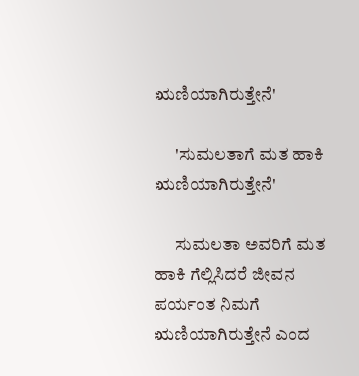ಋಣಿಯಾಗಿರುತ್ತೇನೆ'

      'ಸುಮಲತಾಗೆ ಮತ ಹಾಕಿ ಋಣಿಯಾಗಿರುತ್ತೇನೆ'

      ಸುಮಲತಾ ಅವರಿಗೆ ಮತ ಹಾಕಿ ಗೆಲ್ಲಿಸಿದರೆ ಜೀವನ ಪರ್ಯಂತ ನಿಮಗೆ ಋಣಿಯಾಗಿರುತ್ತೇನೆ ಎಂದ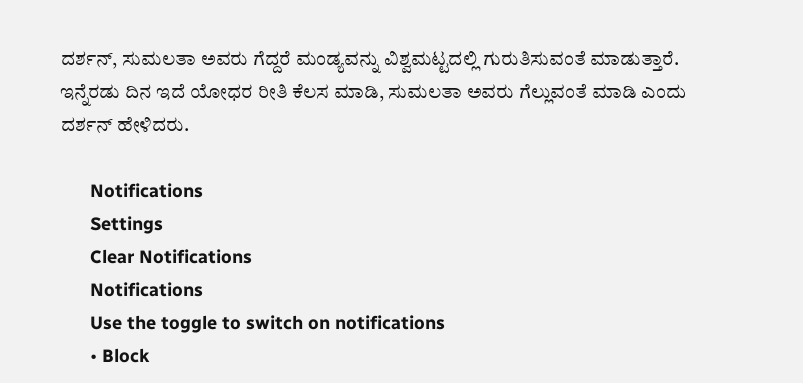ದರ್ಶನ್, ಸುಮಲತಾ ಅವರು ಗೆದ್ದರೆ ಮಂಡ್ಯವನ್ನು ವಿಶ್ವಮಟ್ಟದಲ್ಲಿ ಗುರುತಿಸುವಂತೆ ಮಾಡುತ್ತಾರೆ. ಇನ್ನೆರಡು ದಿನ ಇದೆ ಯೋಧರ ರೀತಿ ಕೆಲಸ ಮಾಡಿ, ಸುಮಲತಾ ಅವರು ಗೆಲ್ಲುವಂತೆ ಮಾಡಿ ಎಂದು ದರ್ಶನ್ ಹೇಳಿದರು.

      Notifications
      Settings
      Clear Notifications
      Notifications
      Use the toggle to switch on notifications
      • Block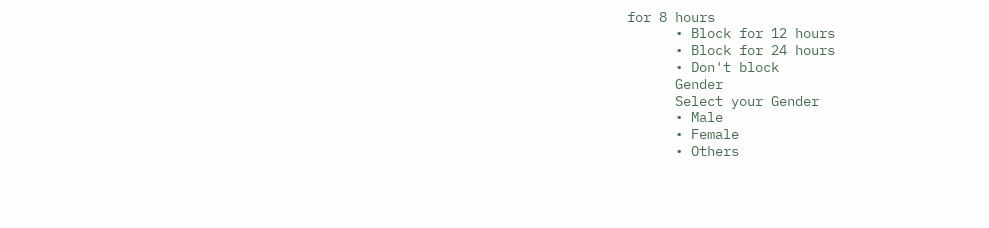for 8 hours
      • Block for 12 hours
      • Block for 24 hours
      • Don't block
      Gender
      Select your Gender
      • Male
      • Female
      • Others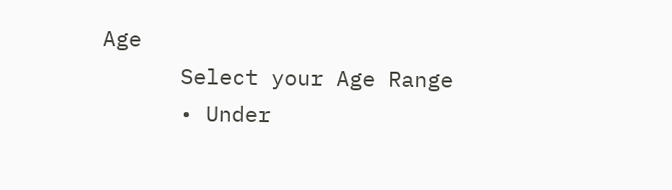Age
      Select your Age Range
      • Under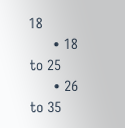18
      • 18 to 25
      • 26 to 35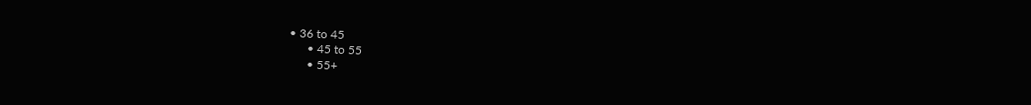• 36 to 45
      • 45 to 55
      • 55+